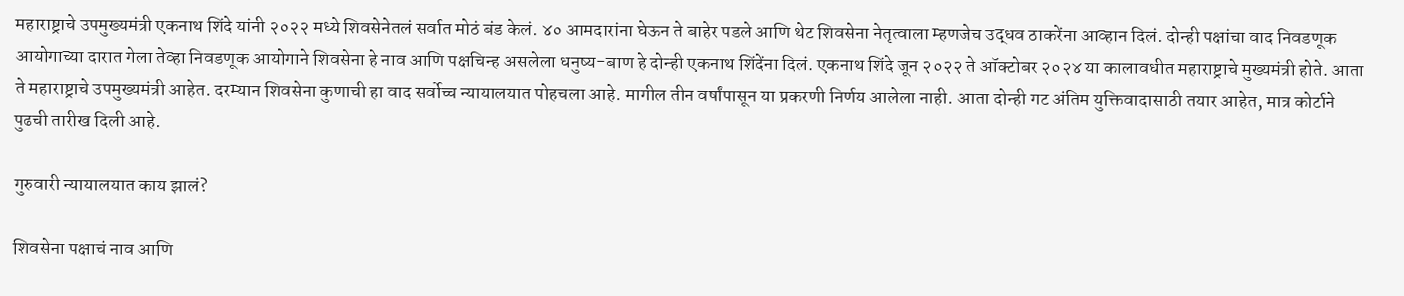महाराष्ट्राचे उपमुख्यमंत्री एकनाथ शिंदे यांनी २०२२ मध्ये शिवसेनेतलं सर्वात मोठं बंड केलं. ४० आमदारांना घेऊन ते बाहेर पडले आणि थेट शिवसेना नेतृत्वाला म्हणजेच उद्धव ठाकरेंना आव्हान दिलं. दोन्ही पक्षांचा वाद निवडणूक आयोगाच्या दारात गेला तेव्हा निवडणूक आयोगाने शिवसेना हे नाव आणि पक्षचिन्ह असलेला धनुष्य-बाण हे दोन्ही एकनाथ शिंदेंना दिलं. एकनाथ शिंदे जून २०२२ ते ऑक्टोबर २०२४ या कालावधीत महाराष्ट्राचे मुख्यमंत्री होते. आता ते महाराष्ट्राचे उपमुख्यमंत्री आहेत. दरम्यान शिवसेना कुणाची हा वाद सर्वोच्च न्यायालयात पोहचला आहे. मागील तीन वर्षांपासून या प्रकरणी निर्णय आलेला नाही. आता दोन्ही गट अंतिम युक्तिवादासाठी तयार आहेत, मात्र कोर्टाने पुढची तारीख दिली आहे.

गुरुवारी न्यायालयात काय झालं?

शिवसेना पक्षाचं नाव आणि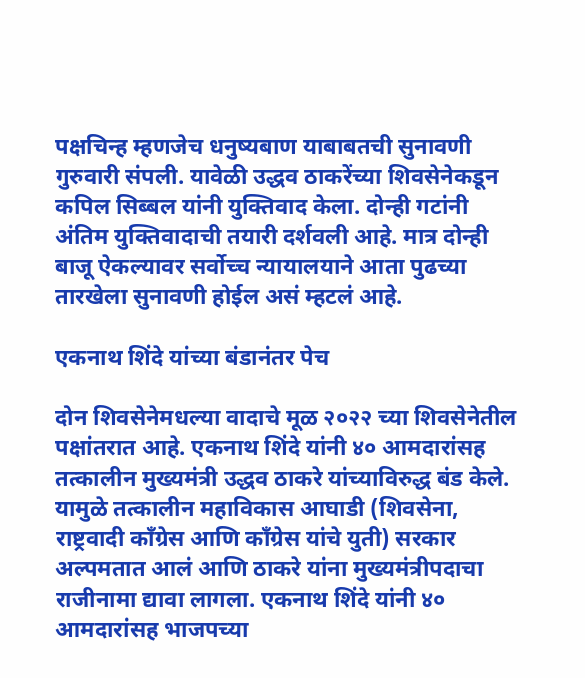पक्षचिन्ह म्हणजेच धनुष्यबाण याबाबतची सुनावणी गुरुवारी संपली. यावेळी उद्धव ठाकरेंच्या शिवसेनेकडून कपिल सिब्बल यांनी युक्तिवाद केला. दोन्ही गटांनी अंतिम युक्तिवादाची तयारी दर्शवली आहे. मात्र दोन्ही बाजू ऐकल्यावर सर्वोच्च न्यायालयाने आता पुढच्या तारखेला सुनावणी होईल असं म्हटलं आहे.

एकनाथ शिंदे यांच्या बंडानंतर पेच

दोन शिवसेनेमधल्या वादाचे मूळ २०२२ च्या शिवसेनेतील पक्षांतरात आहे. एकनाथ शिंदे यांनी ४० आमदारांसह तत्कालीन मुख्यमंत्री उद्धव ठाकरे यांच्याविरुद्ध बंड केले. यामुळे तत्कालीन महाविकास आघाडी (शिवसेना, राष्ट्रवादी काँग्रेस आणि काँग्रेस यांचे युती) सरकार अल्पमतात आलं आणि ठाकरे यांना मुख्यमंत्रीपदाचा राजीनामा द्यावा लागला. एकनाथ शिंदे यांनी ४० आमदारांसह भाजपच्या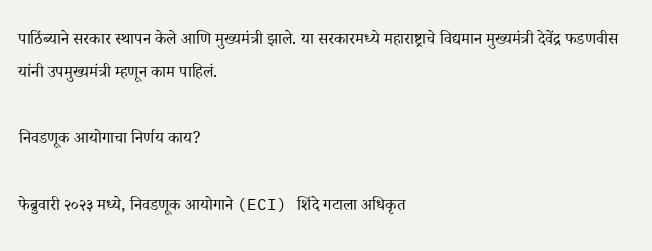पाठिंब्याने सरकार स्थापन केले आणि मुख्यमंत्री झाले. या सरकारमध्ये महाराष्ट्राचे विद्यमान मुख्यमंत्री देवेंद्र फडणवीस यांनी उपमुख्यमंत्री म्हणून काम पाहिलं.

निवडणूक आयोगाचा निर्णय काय?

फेब्रुवारी २०२३ मध्ये, निवडणूक आयोगाने (ECI) शिंदे गटाला अधिकृत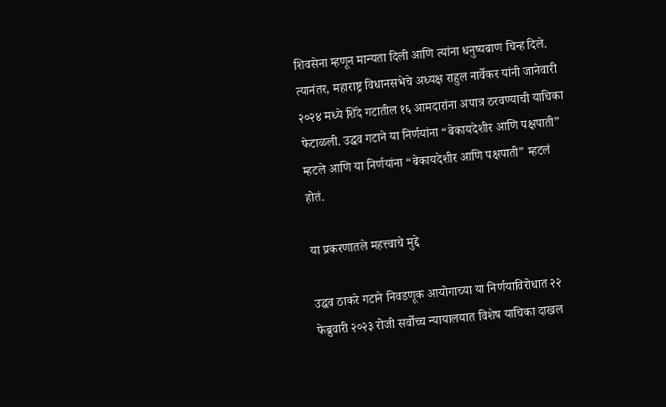शिवसेना म्हणून मान्यता दिली आणि त्यांना धनुष्यबाण चिन्ह दिले. त्यानंतर, महाराष्ट्र विधानसभेचे अध्यक्ष राहुल नार्वेकर यांनी जानेवारी २०२४ मध्ये शिंदे गटातील १६ आमदारांना अपात्र ठरवण्याची याचिका फेटाळली. उद्धव गटाने या निर्णयांना “बेकायदेशीर आणि पक्षपाती” म्हटले आणि या निर्णयांना “बेकायदेशीर आणि पक्षपाती” म्हटलं होतं.

या प्रकरणातले महत्त्वाचे मुद्दे

उद्धव ठाकरे गटाने निवडणूक आयोगाच्या या निर्णयाविरोधात २२ फेब्रुवारी २०२३ रोजी सर्वोच्च न्यायालयात विशेष याचिका दाखल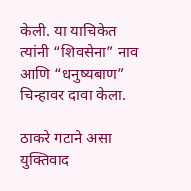केली. या याचिकेत त्यांनी “शिवसेना” नाव आणि “धनुष्यबाण” चिन्हावर दावा केला.

ठाकरे गटाने असा युक्तिवाद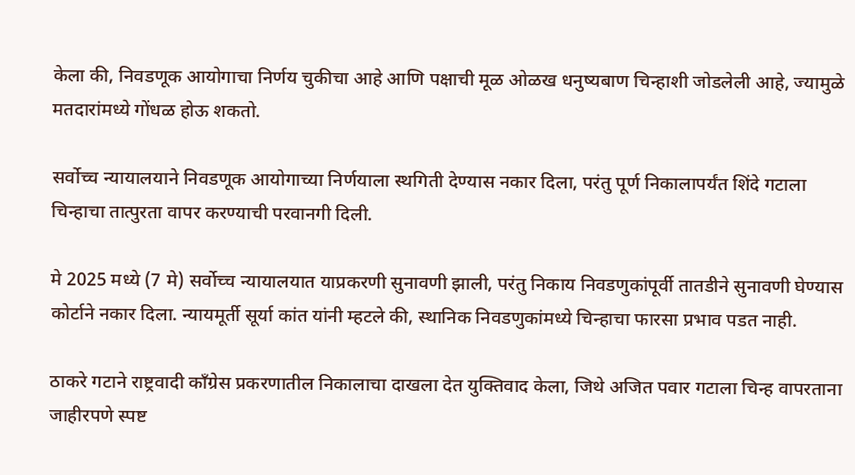केला की, निवडणूक आयोगाचा निर्णय चुकीचा आहे आणि पक्षाची मूळ ओळख धनुष्यबाण चिन्हाशी जोडलेली आहे, ज्यामुळे मतदारांमध्ये गोंधळ होऊ शकतो.

सर्वोच्च न्यायालयाने निवडणूक आयोगाच्या निर्णयाला स्थगिती देण्यास नकार दिला, परंतु पूर्ण निकालापर्यंत शिंदे गटाला चिन्हाचा तात्पुरता वापर करण्याची परवानगी दिली.

मे 2025 मध्ये (7 मे) सर्वोच्च न्यायालयात याप्रकरणी सुनावणी झाली, परंतु निकाय निवडणुकांपूर्वी तातडीने सुनावणी घेण्यास कोर्टाने नकार दिला. न्यायमूर्ती सूर्या कांत यांनी म्हटले की, स्थानिक निवडणुकांमध्ये चिन्हाचा फारसा प्रभाव पडत नाही.

ठाकरे गटाने राष्ट्रवादी काँग्रेस प्रकरणातील निकालाचा दाखला देत युक्तिवाद केला, जिथे अजित पवार गटाला चिन्ह वापरताना जाहीरपणे स्पष्ट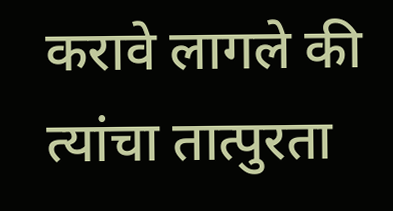करावे लागले की त्यांचा तात्पुरता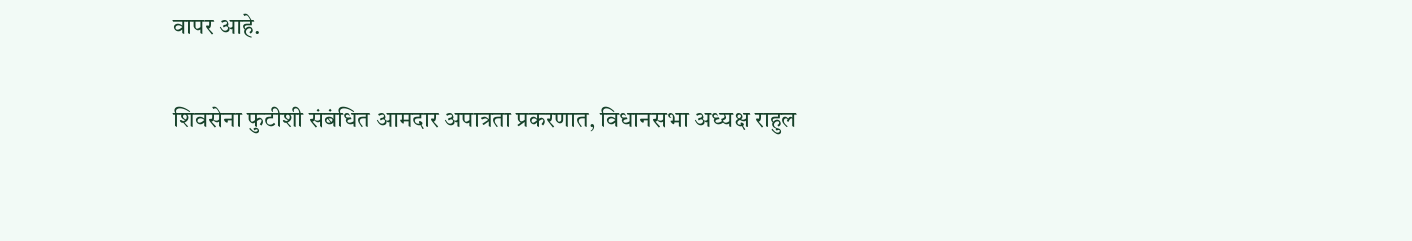वापर आहे.

शिवसेना फुटीशी संबंधित आमदार अपात्रता प्रकरणात, विधानसभा अध्यक्ष राहुल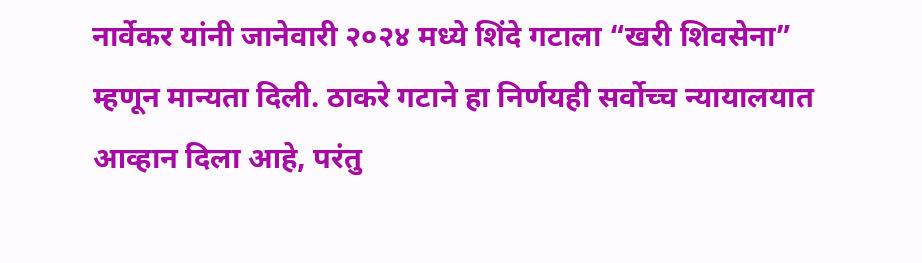नार्वेकर यांनी जानेवारी २०२४ मध्ये शिंदे गटाला “खरी शिवसेना” म्हणून मान्यता दिली. ठाकरे गटाने हा निर्णयही सर्वोच्च न्यायालयात आव्हान दिला आहे, परंतु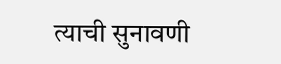त्याची सुनावणी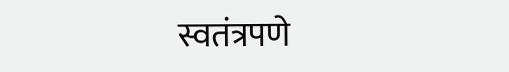स्वतंत्रपणे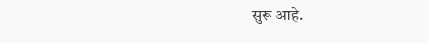सुरू आहे.